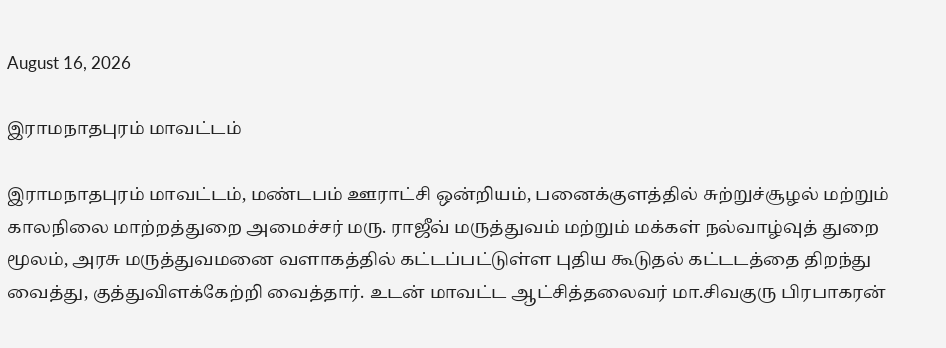August 16, 2026

இராமநாதபுரம் மாவட்டம்

இராமநாதபுரம் மாவட்டம், மண்டபம் ஊராட்சி ஒன்றியம், பனைக்குளத்தில் சுற்றுச்சூழல் மற்றும் காலநிலை மாற்றத்துறை அமைச்சர் மரு. ராஜீவ் மருத்துவம் மற்றும் மக்கள் நல்வாழ்வுத் துறை மூலம், அரசு மருத்துவமனை வளாகத்தில் கட்டப்பட்டுள்ள புதிய கூடுதல் கட்டடத்தை திறந்து வைத்து, குத்துவிளக்கேற்றி வைத்தார். உடன் மாவட்ட ஆட்சித்தலைவர் மா.சிவகுரு பிரபாகரன்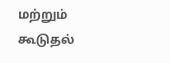மற்றும் கூடுதல்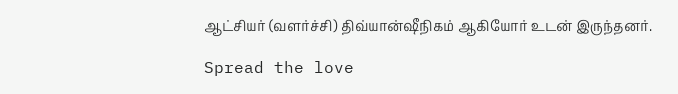ஆட்சியர் (வளர்ச்சி) திவ்யான்ஷீநிகம் ஆகியோர் உடன் இருந்தனர்.

Spread the love